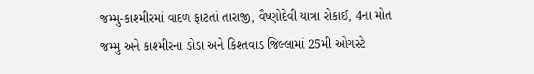જમ્મુ-કાશ્મીરમાં વાદળ ફાટતાં તારાજી, વૈષ્ણોદેવી યાત્રા રોકાઈ, 4ના મોત
જમ્મુ અને કાશ્મીરના ડોડા અને કિશ્તવાડ જિલ્લામાં 25મી ઓગસ્ટે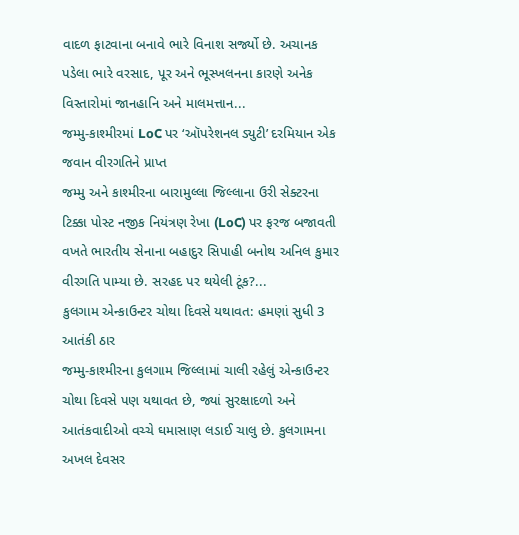વાદળ ફાટવાના બનાવે ભારે વિનાશ સર્જ્યો છે. અચાનક પડેલા ભારે વરસાદ, પૂર અને ભૂસ્ખલનના કારણે અનેક વિસ્તારોમાં જાનહાનિ અને માલમત્તાન...
જમ્મુ-કાશ્મીરમાં LoC પર ‘ઑપરેશનલ ડ્યુટી’ દરમિયાન એક જવાન વીરગતિને પ્રાપ્ત
જમ્મુ અને કાશ્મીરના બારામુલ્લા જિલ્લાના ઉરી સેક્ટરના ટિક્કા પોસ્ટ નજીક નિયંત્રણ રેખા (LoC) પર ફરજ બજાવતી વખતે ભારતીય સેનાના બહાદુર સિપાહી બનોથ અનિલ કુમાર વીરગતિ પામ્યા છે. સરહદ પર થયેલી ટૂંક?...
કુલગામ એન્કાઉન્ટર ચોથા દિવસે યથાવત: હમણાં સુધી 3 આતંકી ઠાર
જમ્મુ-કાશ્મીરના કુલગામ જિલ્લામાં ચાલી રહેલું એન્કાઉન્ટર ચોથા દિવસે પણ યથાવત છે, જ્યાં સુરક્ષાદળો અને આતંકવાદીઓ વચ્ચે ઘમાસાણ લડાઈ ચાલુ છે. કુલગામના અખલ દેવસર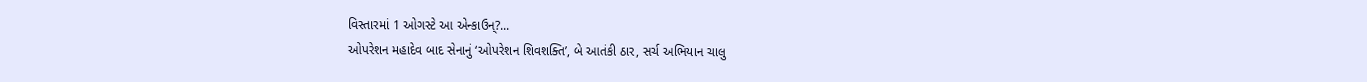વિસ્તારમાં 1 ઓગસ્ટે આ એન્કાઉન્?...
ઓપરેશન મહાદેવ બાદ સેનાનું ‘ઓપરેશન શિવશક્તિ’, બે આતંકી ઠાર, સર્ચ અભિયાન ચાલુ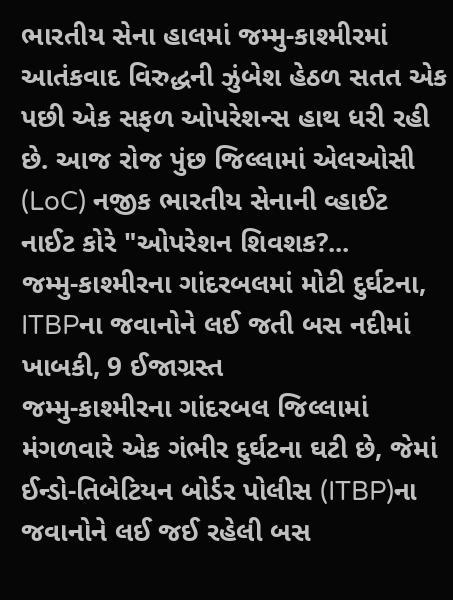ભારતીય સેના હાલમાં જમ્મુ-કાશ્મીરમાં આતંકવાદ વિરુદ્ધની ઝુંબેશ હેઠળ સતત એક પછી એક સફળ ઓપરેશન્સ હાથ ધરી રહી છે. આજ રોજ પુંછ જિલ્લામાં એલઓસી (LoC) નજીક ભારતીય સેનાની વ્હાઈટ નાઈટ કોરે "ઓપરેશન શિવશક?...
જમ્મુ-કાશ્મીરના ગાંદરબલમાં મોટી દુર્ઘટના, ITBPના જવાનોને લઈ જતી બસ નદીમાં ખાબકી, 9 ઈજાગ્રસ્ત
જમ્મુ-કાશ્મીરના ગાંદરબલ જિલ્લામાં મંગળવારે એક ગંભીર દુર્ઘટના ઘટી છે, જેમાં ઈન્ડો-તિબેટિયન બોર્ડર પોલીસ (ITBP)ના જવાનોને લઈ જઈ રહેલી બસ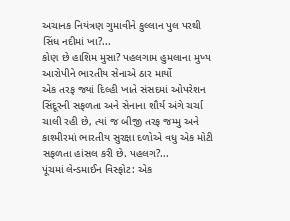અચાનક નિયંત્રણ ગુમાવીને કુલ્લાન પુલ પરથી સિંધ નદીમાં ખા?...
કોણ છે હાશિમ મુસા? પહલગામ હુમલાના મુખ્ય આરોપીને ભારતીય સેનાએ ઠાર માર્યો
એક તરફ જ્યાં દિલ્હી ખાતે સંસદમાં ઓપરેશન સિંદૂરની સફળતા અને સેનાના શૌર્ય અંગે ચર્ચા ચાલી રહી છે, ત્યાં જ બીજી તરફ જમ્મુ અને કાશ્મીરમાં ભારતીય સુરક્ષા દળોએ વધુ એક મોટી સફળતા હાંસલ કરી છે. પહલગ?...
પૂંચમાં લેન્ડમાઈન વિસ્ફોટ: એક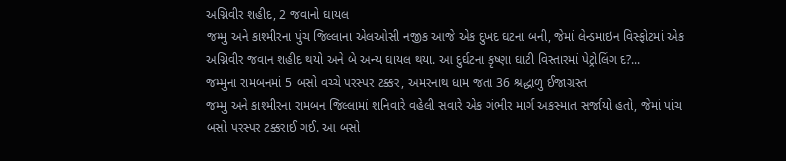અગ્નિવીર શહીદ, 2 જવાનો ઘાયલ
જમ્મુ અને કાશ્મીરના પુંચ જિલ્લાના એલઓસી નજીક આજે એક દુખદ ઘટના બની, જેમાં લેન્ડમાઇન વિસ્ફોટમાં એક અગ્નિવીર જવાન શહીદ થયો અને બે અન્ય ઘાયલ થયા. આ દુર્ઘટના કૃષ્ણા ઘાટી વિસ્તારમાં પેટ્રોલિંગ દ?...
જમ્મુના રામબનમાં 5 બસો વચ્ચે પરસ્પર ટક્કર, અમરનાથ ધામ જતા 36 શ્રદ્ધાળુ ઈજાગ્રસ્ત
જમ્મુ અને કાશ્મીરના રામબન જિલ્લામાં શનિવારે વહેલી સવારે એક ગંભીર માર્ગ અકસ્માત સર્જાયો હતો, જેમાં પાંચ બસો પરસ્પર ટક્કરાઈ ગઈ. આ બસો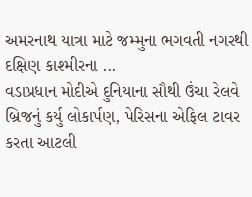અમરનાથ યાત્રા માટે જમ્મુના ભગવતી નગરથી દક્ષિણ કાશ્મીરના ...
વડાપ્રધાન મોદીએ દુનિયાના સૌથી ઉંચા રેલવે બ્રિજનું કર્યુ લોકાર્પણ, પેરિસના એફિલ ટાવર કરતા આટલી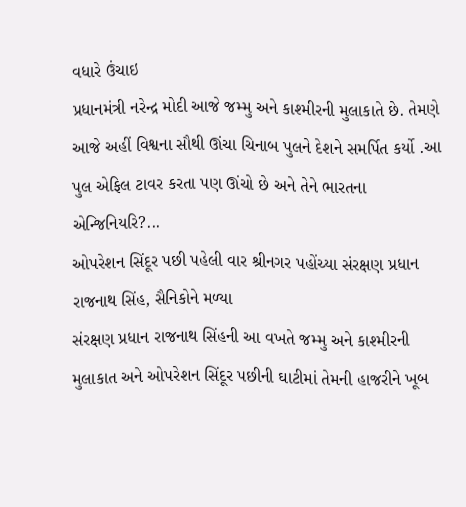વધારે ઉંચાઇ
પ્રધાનમંત્રી નરેન્દ્ર મોદી આજે જમ્મુ અને કાશ્મીરની મુલાકાતે છે. તેમણે આજે અહીં વિશ્વના સૌથી ઊંચા ચિનાબ પુલને દેશને સમર્પિત કર્યો .આ પુલ એફિલ ટાવર કરતા પણ ઊંચો છે અને તેને ભારતના એન્જિનિયરિ?...
ઓપરેશન સિંદૂર પછી પહેલી વાર શ્રીનગર પહોંચ્યા સંરક્ષણ પ્રધાન રાજનાથ સિંહ, સૈનિકોને મળ્યા
સંરક્ષણ પ્રધાન રાજનાથ સિંહની આ વખતે જમ્મુ અને કાશ્મીરની મુલાકાત અને ઓપરેશન સિંદૂર પછીની ઘાટીમાં તેમની હાજરીને ખૂબ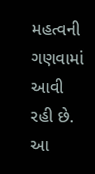મહત્વની ગણવામાં આવી રહી છે. આ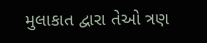મુલાકાત દ્વારા તેઓ ત્રણ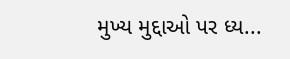મુખ્ય મુદ્દાઓ પર ધ્ય...